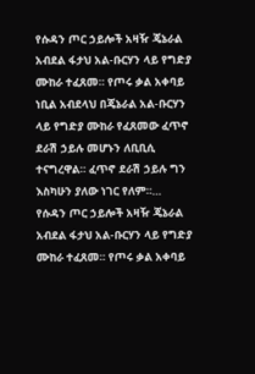የሱዳን ጦር ኃይሎች አዛዥ ጄኔራል አብደል ፋታህ አል-ቡርሃን ላይ የግድያ ሙከራ ተፈጸመ። የጦሩ ቃል አቀባይ ነቢል አብደላህ በጄኔራል አል-ቡርሃን ላይ የግድያ ሙከራ የፈጸመው ፈጥኖ ደራሽ ኃይሉ መሆኑን ለቢቢሲ ተናግረዋል። ፈጥኖ ደራሽ ኃይሉ ግን እስካሁን ያለው ነገር የለም።…
የሱዳን ጦር ኃይሎች አዛዥ ጄኔራል አብደል ፋታህ አል-ቡርሃን ላይ የግድያ ሙከራ ተፈጸመ። የጦሩ ቃል አቀባይ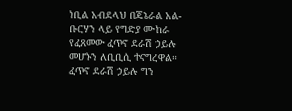ነቢል አብደላህ በጄኔራል አል-ቡርሃን ላይ የግድያ ሙከራ የፈጸመው ፈጥኖ ደራሽ ኃይሉ መሆኑን ለቢቢሲ ተናግረዋል። ፈጥኖ ደራሽ ኃይሉ ግን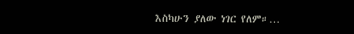እስካሁን ያለው ነገር የለም።…